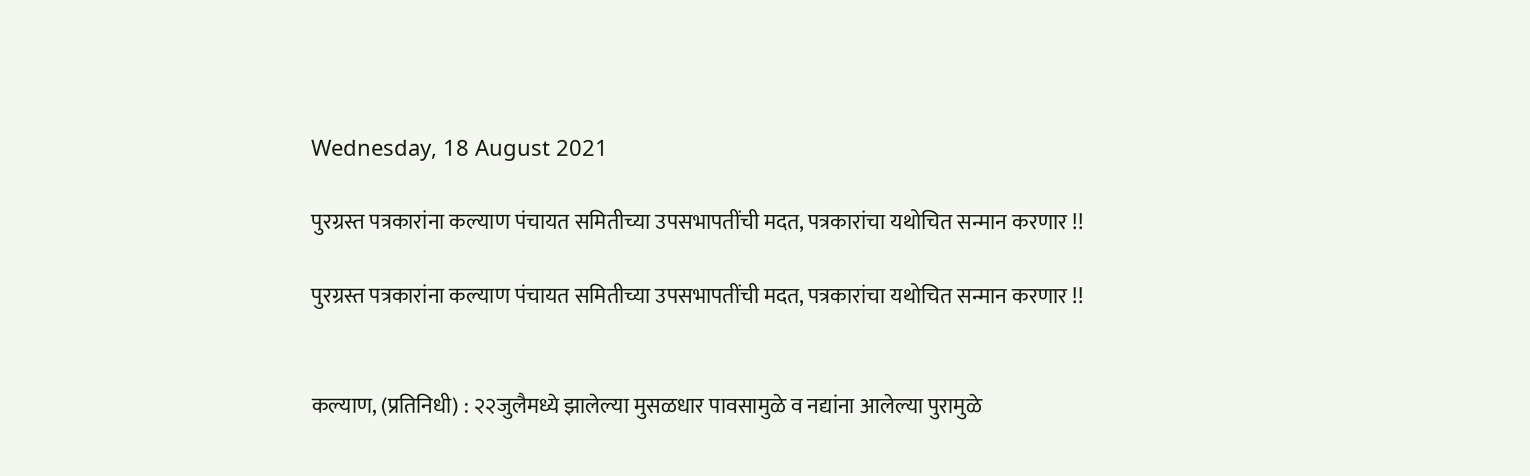Wednesday, 18 August 2021

पुरग्रस्त पत्रकारांना कल्याण पंचायत समितीच्या उपसभापतींची मदत, पत्रकारांचा यथोचित सन्मान करणार !!

पुरग्रस्त पत्रकारांना कल्याण पंचायत समितीच्या उपसभापतींची मदत, पत्रकारांचा यथोचित सन्मान करणार !!


कल्याण, (प्रतिनिधी) : २२जुलैमध्ये झालेल्या मुसळधार पावसामुळे व नद्यांना आलेल्या पुरामुळे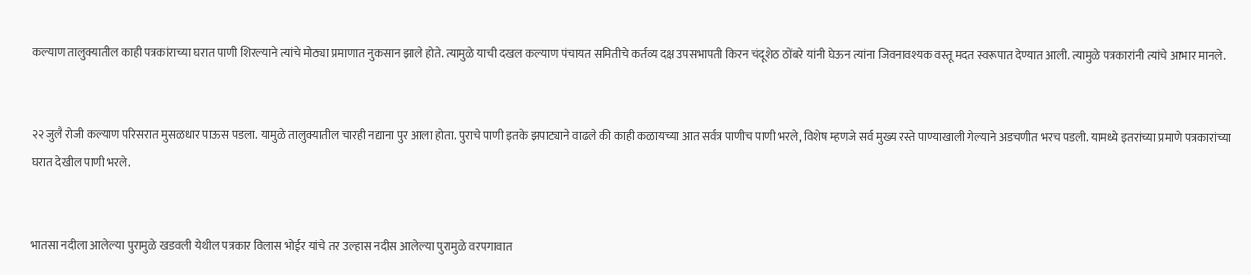कल्याण तालुक्यातील काही पत्रकांराच्या घरात पाणी शिरल्याने त्यांचे मोठ्या प्रमाणात नुकसान झाले होते. त्यामुळे याची दखल कल्याण पंचायत समितीचे कर्तव्य दक्ष उपसभापती किरन चंदूशेठ ठोंबरे यांनी घेऊन त्यांना जिवनावश्यक वस्तू मदत स्वरूपात देण्यात आली. त्यामुळे पत्रकारांनी त्यांचे आभार मानले.


२२ जुलै रोजी कल्याण परिसरात मुसळधार पाऊस पडला. यामुळे तालुक्यातील चारही नद्याना पुर आला होता. पुराचे पाणी इतके झपाट्याने वाढले की काही कळायच्या आत सर्वत्र पाणीच पाणी भरले, विशेष म्हणजे सर्व मुख्य रस्ते पाण्याखाली गेल्याने अडचणीत भरच पडली. यामध्ये इतरांच्या प्रमाणे पत्रकारांच्या घरात देखील पाणी भरले.


भातसा नदीला आलेल्या पुरामुळे खडवली येथील पत्रकार विलास भोईर यांचे तर उल्हास नदीस आलेल्या पुरामुळे वरपगावात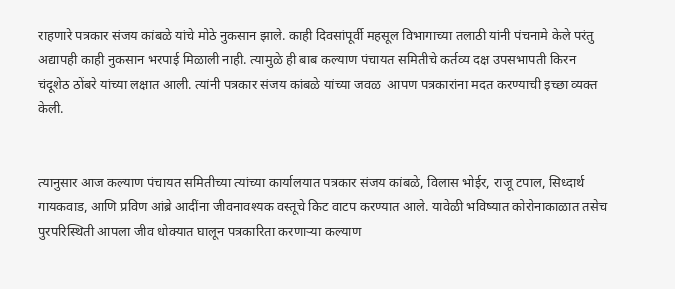राहणारे पत्रकार संजय कांबळे यांचे मोठे नुकसान झाले. काही दिवसांपूर्वी महसूल विभागाच्या तलाठी यांनी पंचनामे केले परंतु अद्यापही काही नुकसान भरपाई मिळाली नाही. त्यामुळे ही बाब कल्याण पंचायत समितीचे कर्तव्य दक्ष उपसभापती किरन चंदूशेठ ठोंबरे यांच्या लक्षात आली. त्यांनी पत्रकार संजय कांबळे यांच्या जवळ  आपण पत्रकारांना मदत करण्याची इच्छा व्यक्त केली.


त्यानुसार आज कल्याण पंचायत समितीच्या त्यांच्या कार्यालयात पत्रकार संजय कांबळे, विलास भोईर, राजू टपाल, सिध्दार्थ गायकवाड, आणि प्रविण आंब्रे आदींना जीवनावश्यक वस्तूचे किट वाटप करण्यात आले. यावेळी भविष्यात कोरोनाकाळात तसेच पुरपरिस्थिती आपला जीव धोक्यात घालून पत्रकारिता करणाऱ्या कल्याण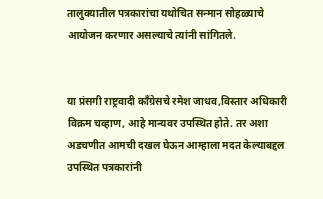तालुक्यातील पत्रकारांचा यथोचित सन्मान सोहळ्याचे आयोजन करणार असल्याचे त्यांनी सांगितले.


या प्रंसगी राष्ट्रवादी कॉंग्रेसचे रमेश जाधव,विस्तार अधिकारी विक्रम चव्हाण, आहे मान्यवर उपस्थित होते. तर अशा अडचणीत आमची दखल घेऊन आम्हाला मदत केल्याबद्दल उपस्थित पत्रकारांनी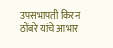उपसभापती किरन ठोंबरे यांचे आभार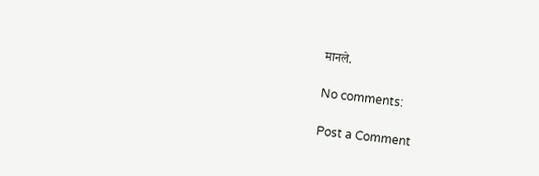मानले.

No comments:

Post a Comment